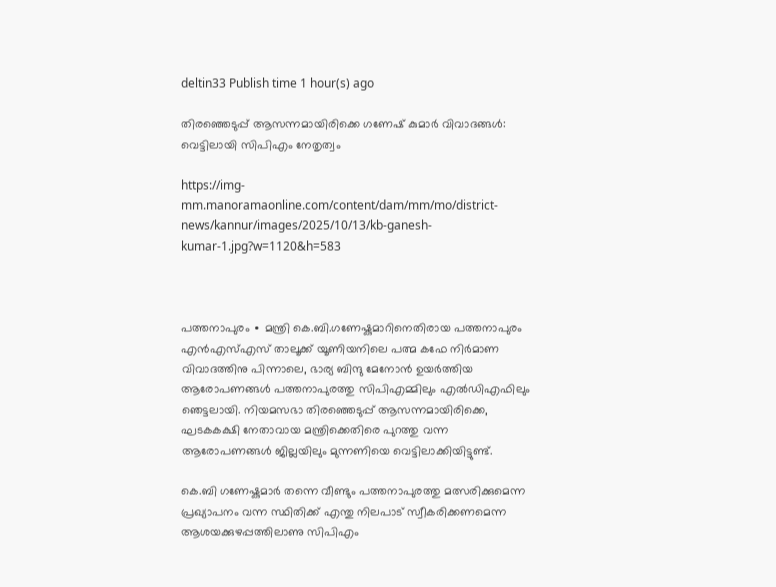deltin33 Publish time 1 hour(s) ago

തിരഞ്ഞെടുപ്പ് ആസന്നമായിരിക്കെ ഗണേഷ് കുമാർ വിവാദങ്ങൾ: വെട്ടിലായി സിപിഎം നേതൃത്വം

https://img-mm.manoramaonline.com/content/dam/mm/mo/district-news/kannur/images/2025/10/13/kb-ganesh-kumar-1.jpg?w=1120&h=583



പത്തനാപുരം ∙ മന്ത്രി കെ.ബി.ഗണേഷ്കുമാറിനെതിരായ പത്തനാപുരം എൻഎസ്എസ് താലൂക്ക് യൂണിയനിലെ പത്മ കഫേ നിർമാണ വിവാദത്തിനു പിന്നാലെ, ഭാര്യ ബിന്ദു മേനോൻ ഉയർത്തിയ ആരോപണങ്ങൾ പത്തനാപുരത്തു സിപിഎമ്മിലും എൽഡിഎഫിലും ഞെട്ടലായി. നിയമസഭാ തിരഞ്ഞെടുപ്പ് ആസന്നമായിരിക്കെ, ഘടകകക്ഷി നേതാവായ മന്ത്രിക്കെതിരെ പുറത്തു വന്ന ആരോപണങ്ങൾ ജില്ലയിലും മുന്നണിയെ വെട്ടിലാക്കിയിട്ടുണ്ട്.

കെ.ബി ഗണേഷ്കുമാർ തന്നെ വീണ്ടും പത്തനാപുരത്തു മത്സരിക്കുമെന്ന പ്രഖ്യാപനം വന്ന സ്ഥിതിക്ക് എന്തു നിലപാട് സ്വീകരിക്കണമെന്ന ആശയക്കുഴപ്പത്തിലാണു സിപിഎം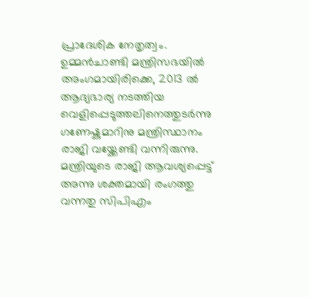പ്രാദേശിക നേതൃത്വം. ഉമ്മൻചാണ്ടി മന്ത്രിസഭയിൽ അംഗമായിരിക്കെ, 2013 ൽ ആദ്യഭാര്യ നടത്തിയ വെളിപ്പെടുത്തലിനെത്തുടർന്നു ഗണേഷ്കുമാറിനു മന്ത്രിസ്ഥാനം രാജി വയ്ക്കേണ്ടി വന്നിരുന്നു. മന്ത്രിയുടെ രാജി ആവശ്യപ്പെട്ട് അന്നു ശക്തമായി രംഗത്തു വന്നതു സിപിഎം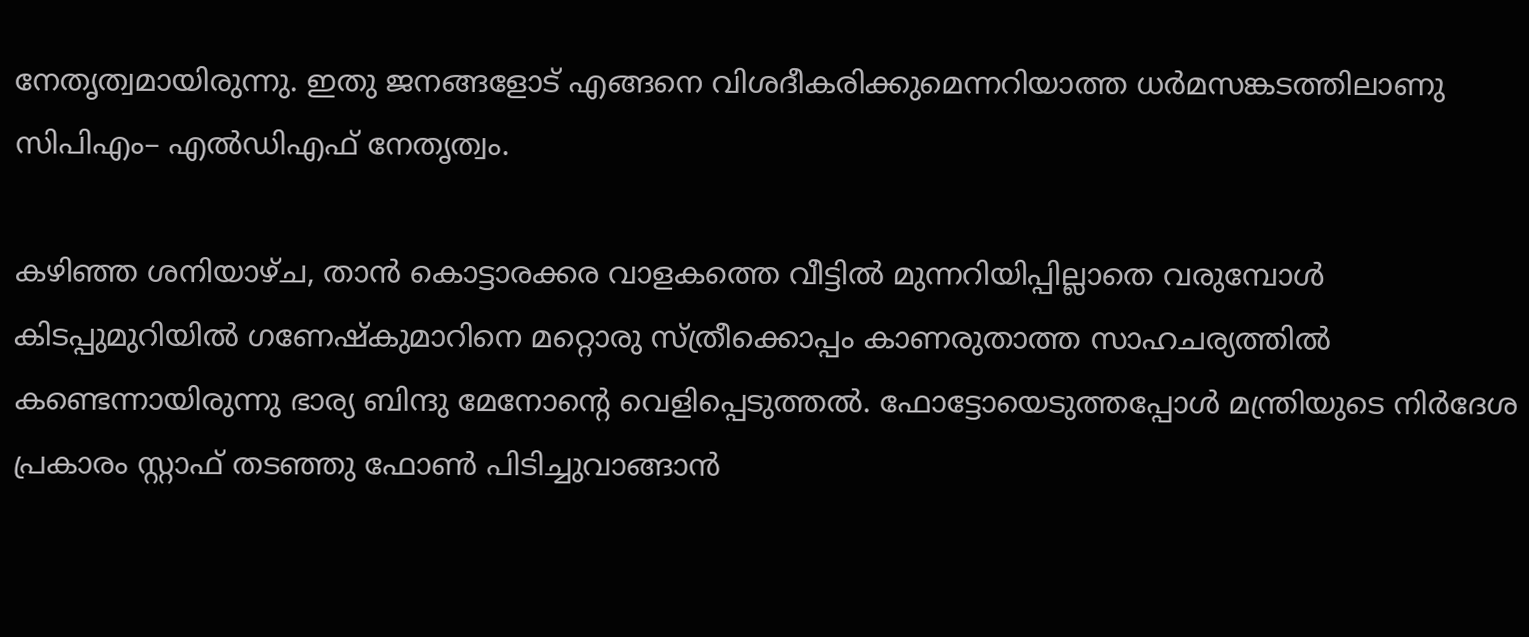നേതൃത്വമായിരുന്നു. ഇതു ജനങ്ങളോട് എങ്ങനെ വിശദീകരിക്കുമെന്നറിയാത്ത ധർമസങ്കടത്തിലാണു സിപിഎം– എൽഡിഎഫ് നേതൃത്വം.

കഴിഞ്ഞ ശനിയാഴ്ച, താൻ കൊട്ടാരക്കര വാളകത്തെ വീട്ടിൽ മുന്നറിയിപ്പില്ലാതെ വരുമ്പോൾ കിടപ്പുമുറിയിൽ ഗണേഷ്കുമാറിനെ മറ്റൊരു സ്ത്രീക്കൊപ്പം കാണരുതാത്ത സാഹചര്യത്തിൽ കണ്ടെന്നായിരുന്നു ഭാര്യ ബിന്ദു മേനോന്റെ വെളിപ്പെടുത്തൽ. ഫോട്ടോയെടുത്തപ്പോൾ മന്ത്രിയുടെ നിർദേശ പ്രകാരം സ്റ്റാഫ് തടഞ്ഞു ഫോൺ പിടിച്ചുവാങ്ങാൻ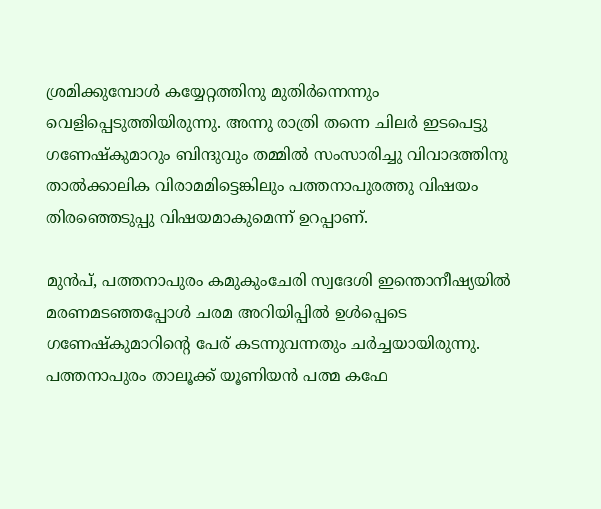ശ്രമിക്കുമ്പോൾ കയ്യേറ്റത്തിനു മുതിർന്നെന്നും വെളിപ്പെടുത്തിയിരുന്നു. അന്നു രാത്രി തന്നെ ചിലർ ഇടപെട്ടു ഗണേഷ്കുമാറും ബിന്ദുവും തമ്മിൽ സംസാരിച്ചു വിവാദത്തിനു താൽക്കാലിക വിരാമമിട്ടെങ്കിലും പത്തനാപുരത്തു വിഷയം തിരഞ്ഞെടുപ്പു വിഷയമാകുമെന്ന് ഉറപ്പാണ്.

മുൻപ്, പത്തനാപുരം കമുകുംചേരി സ്വദേശി ഇന്തൊനീഷ്യയിൽ മരണമടഞ്ഞപ്പോൾ ചരമ അറിയിപ്പിൽ ഉൾപ്പെടെ ഗണേഷ്കുമാറിന്റെ പേര് കടന്നുവന്നതും ചർച്ചയായിരുന്നു. പത്തനാപുരം താലൂക്ക് യൂണിയൻ പത്മ കഫേ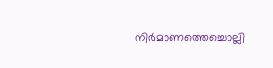നിർമാണത്തെച്ചൊല്ലി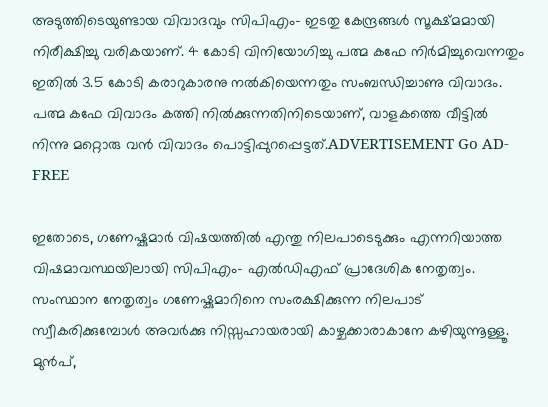അടുത്തിടെയുണ്ടായ വിവാദവും സിപിഎം– ഇടതു കേന്ദ്രങ്ങൾ സൂക്ഷ്മമായി നിരീക്ഷിച്ചു വരികയാണ്. 4 കോടി വിനിയോഗിച്ചു പത്മ കഫേ നിർമിച്ചുവെന്നതും ഇതിൽ 3.5 കോടി കരാറുകാരനു നൽകിയെന്നതും സംബന്ധിച്ചാണു വിവാദം. പത്മ കഫേ വിവാദം കത്തി നിൽക്കുന്നതിനിടെയാണ്, വാളകത്തെ വീട്ടിൽ നിന്നു മറ്റൊരു വൻ വിവാദം പൊട്ടിപ്പുറപ്പെട്ടത്.ADVERTISEMENT Go AD-FREE

ഇതോടെ, ഗണേഷ്കുമാർ വിഷയത്തിൽ എന്തു നിലപാടെടുക്കും എന്നറിയാത്ത വിഷമാവസ്ഥയിലായി സിപിഎം– എൽഡിഎഫ് പ്രാദേശിക നേതൃത്വം. സംസ്ഥാന നേതൃത്വം ഗണേഷ്കുമാറിനെ സംരക്ഷിക്കുന്ന നിലപാട് സ്വീകരിക്കുമ്പോൾ അവർക്കു നിസ്സഹായരായി കാഴ്ചക്കാരാകാനേ കഴിയുന്നൂള്ളൂ. മുൻപ്,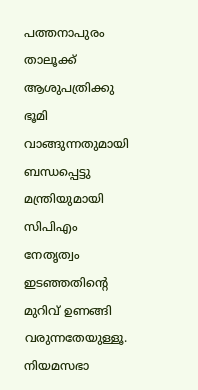പത്തനാപുരം താലൂക്ക് ആശുപത്രിക്കു ഭൂമി വാങ്ങുന്നതുമായി ബന്ധപ്പെട്ടു മന്ത്രിയുമായി സിപിഎം നേതൃത്വം ഇടഞ്ഞതിന്റെ മുറിവ് ഉണങ്ങി വരുന്നതേയുള്ളൂ. നിയമസഭാ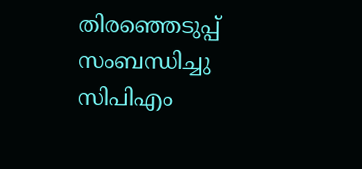തിരഞ്ഞെടുപ്പ് സംബന്ധിച്ചു സിപിഎം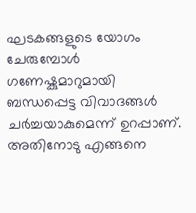ഘടകങ്ങളുടെ യോഗം ചേരുമ്പോൾ ഗണേഷ്കുമാറുമായി ബന്ധപ്പെട്ട വിവാദങ്ങൾ ചർച്ചയാകുമെന്ന് ഉറപ്പാണ്. അതിനോടു എങ്ങനെ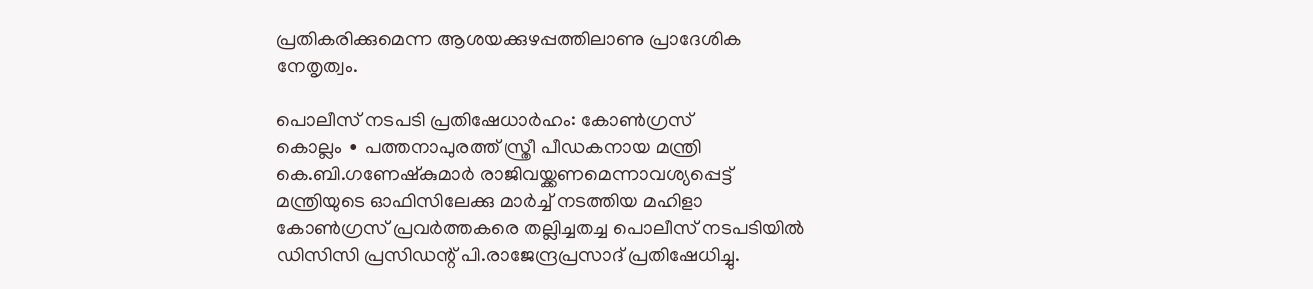പ്രതികരിക്കുമെന്ന ആശയക്കുഴപ്പത്തിലാണു പ്രാദേശിക നേതൃത്വം.

പൊലീസ് നടപടി പ്രതിഷേധാർഹം: കോൺഗ്രസ്
കൊല്ലം ∙ പത്തനാപുരത്ത് സ്ത്രീ പീഡകനായ മന്ത്രി കെ.ബി.ഗണേഷ്‌കുമാർ രാജിവയ്ക്കണമെന്നാവശ്യപ്പെട്ട് മന്ത്രിയുടെ ഓഫിസിലേക്കു മാർച്ച് നടത്തിയ മഹിളാ കോൺഗ്രസ് പ്രവർത്തകരെ തല്ലിച്ചതച്ച പൊലീസ് നടപടിയിൽ ഡിസിസി പ്രസിഡന്റ് പി.രാജേന്ദ്രപ്രസാദ് പ്രതിഷേധിച്ചു.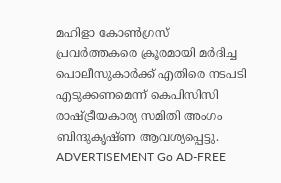മഹിളാ കോൺഗ്രസ് പ്രവർത്തകരെ ക്രൂരമായി മർദിച്ച പൊലീസുകാർക്ക് എതിരെ നടപടി എടുക്കണമെന്ന് കെപിസിസി രാഷ്ട്രീയകാര്യ സമിതി അംഗം ബിന്ദുകൃഷ്ണ ആവശ്യപ്പെട്ടു. ADVERTISEMENT Go AD-FREE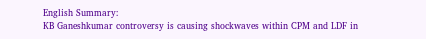English Summary:
KB Ganeshkumar controversy is causing shockwaves within CPM and LDF in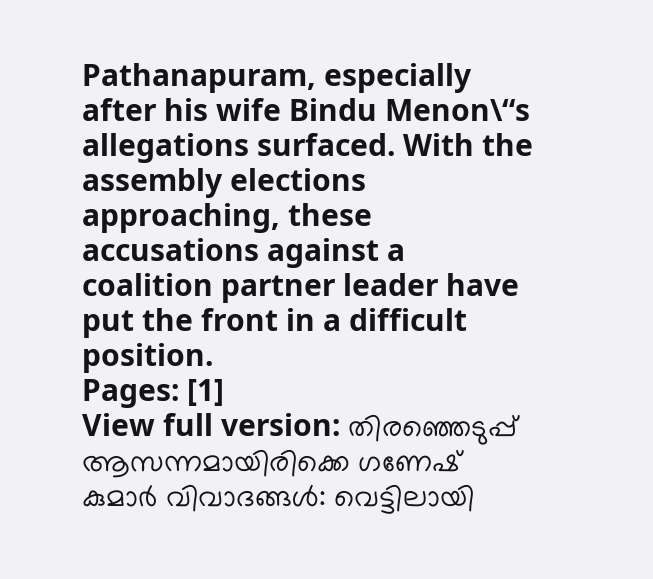Pathanapuram, especially after his wife Bindu Menon\“s allegations surfaced. With the assembly elections approaching, these accusations against a coalition partner leader have put the front in a difficult position.
Pages: [1]
View full version: തിരഞ്ഞെടുപ്പ് ആസന്നമായിരിക്കെ ഗണേഷ് കുമാർ വിവാദങ്ങൾ: വെട്ടിലായി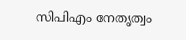സിപിഎം നേതൃത്വം